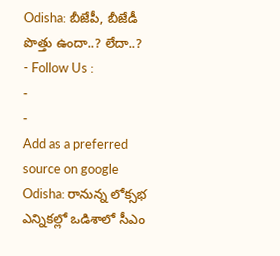Odisha: బీజేపీ, బీజేడీ పొత్తు ఉందా..? లేదా..?
- Follow Us :
-
-
Add as a preferred
source on google
Odisha: రానున్న లోక్సభ ఎన్నికల్లో ఒడిశాలో సీఎం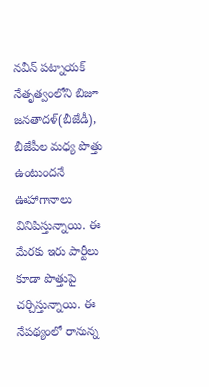నవీన్ పట్నాయక్ నేతృత్వంలోని బిజూ జనతాదళ్(బీజేడీ), బీజేపీల మధ్య పొత్తు ఉంటుందనే ఊహాగానాలు వినిపిస్తున్నాయి. ఈ మేరకు ఇరు పార్టీలు కూడా పొత్తుపై చర్చిస్తున్నాయి. ఈ నేపథ్యంలో రానున్న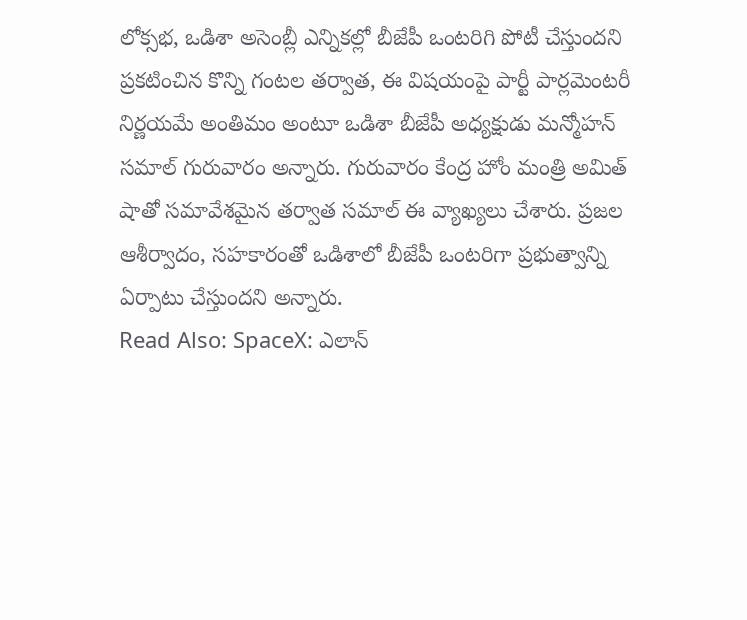లోక్సభ, ఒడిశా అసెంబ్లీ ఎన్నికల్లో బీజేపీ ఒంటరిగి పోటీ చేస్తుందని ప్రకటించిన కొన్ని గంటల తర్వాత, ఈ విషయంపై పార్టీ పార్లమెంటరీ నిర్ణయమే అంతిమం అంటూ ఒడిశా బీజేపీ అధ్యక్షుడు మన్మోహన్ సమాల్ గురువారం అన్నారు. గురువారం కేంద్ర హోం మంత్రి అమిత్ షాతో సమావేశమైన తర్వాత సమాల్ ఈ వ్యాఖ్యలు చేశారు. ప్రజల ఆశీర్వాదం, సహకారంతో ఒడిశాలో బీజేపీ ఒంటరిగా ప్రభుత్వాన్ని ఏర్పాటు చేస్తుందని అన్నారు.
Read Also: SpaceX: ఎలాన్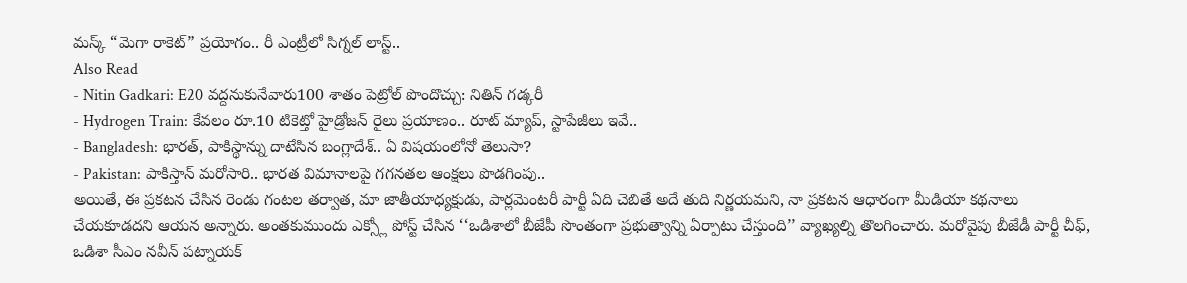మస్క్ “మెగా రాకెట్” ప్రయోగం.. రీ ఎంట్రీలో సిగ్నల్ లాస్ట్..
Also Read
- Nitin Gadkari: E20 వద్దనుకునేవారు100 శాతం పెట్రోల్ పొందొచ్చు: నితిన్ గడ్కరీ
- Hydrogen Train: కేవలం రూ.10 టికెట్తో హైడ్రోజన్ రైలు ప్రయాణం.. రూట్ మ్యాప్, స్టాపేజీలు ఇవే..
- Bangladesh: భారత్, పాకిస్థాన్ను దాటేసిన బంగ్లాదేశ్.. ఏ విషయంలోనో తెలుసా?
- Pakistan: పాకిస్తాన్ మరోసారి.. భారత విమానాలపై గగనతల ఆంక్షలు పొడగింపు..
అయితే, ఈ ప్రకటన చేసిన రెండు గంటల తర్వాత, మా జాతీయాధ్యక్షుడు, పార్లమెంటరీ పార్టీ ఏది చెబితే అదే తుది నిర్ణయమని, నా ప్రకటన ఆధారంగా మీడియా కథనాలు చేయకూడదని ఆయన అన్నారు. అంతకుముందు ఎక్స్లో పోస్ట్ చేసిన ‘‘ఒడిశాలో బీజేపీ సొంతంగా ప్రభుత్వాన్ని ఏర్పాటు చేస్తుంది’’ వ్యాఖ్యల్ని తొలగించారు. మరోవైపు బీజేడీ పార్టీ చీఫ్, ఒడిశా సీఎం నవీన్ పట్నాయక్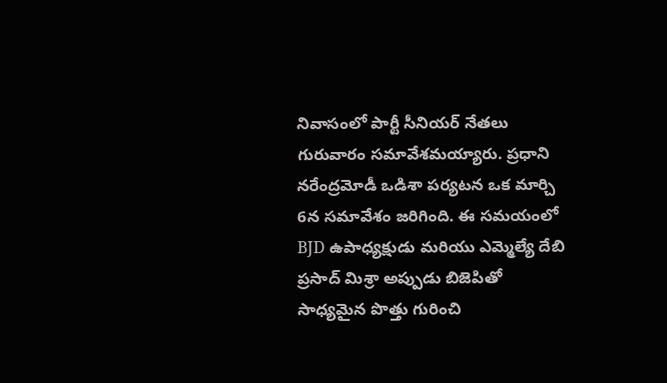నివాసంలో పార్టీ సీనియర్ నేతలు గురువారం సమావేశమయ్యారు. ప్రధాని నరేంద్రమోడీ ఒడిశా పర్యటన ఒక మార్చి 6న సమావేశం జరిగింది. ఈ సమయంలో BJD ఉపాధ్యక్షుడు మరియు ఎమ్మెల్యే దేబి ప్రసాద్ మిశ్రా అప్పుడు బిజెపితో సాధ్యమైన పొత్తు గురించి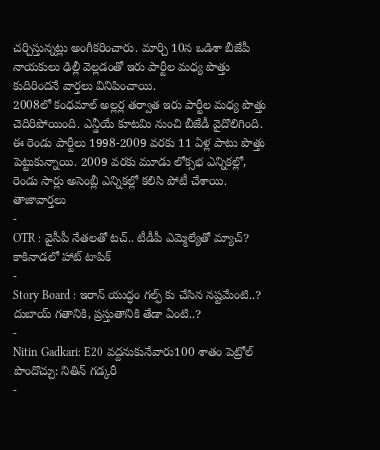చర్చిస్తున్నట్లు అంగీకరించారు. మార్చి 10న ఒడిశా బీజేపీ నాయకులు ఢిల్లీ వెల్లడంతో ఇరు పార్టీల మధ్య పొత్తు కుదిరిందనే వార్తలు వినిపించాయి.
2008లో కంధమాల్ అల్లర్ల తర్వాత ఇరు పార్టీల మధ్య పొత్తు చెదిరిపోయింది. ఎన్డీయే కూటమి నుంచి బీజేడీ వైదొలిగింది. ఈ రెండు పార్టీలు 1998-2009 వరకు 11 ఏళ్ల పాటు పొత్తు పెట్టుకున్నాయి. 2009 వరకు మూడు లోక్సభ ఎన్నికల్లో, రెండు సార్లు అసెంబ్లీ ఎన్నికల్లో కలిసి పోటీ చేశాయి.
తాజావార్తలు
-
OTR : వైసీపీ నేతలతో టచ్.. టీడీపీ ఎమ్మెల్యేతో మ్యాచ్? కాకినాడలో హాట్ టాపిక్
-
Story Board : ఇరాన్ యుద్ధం గల్ఫ్ కు చేసిన నష్టమేంటి..? దుబాయ్ గతానికి, ప్రస్తుతానికి తేడా ఏంటి..?
-
Nitin Gadkari: E20 వద్దనుకునేవారు100 శాతం పెట్రోల్ పొందొచ్చు: నితిన్ గడ్కరీ
-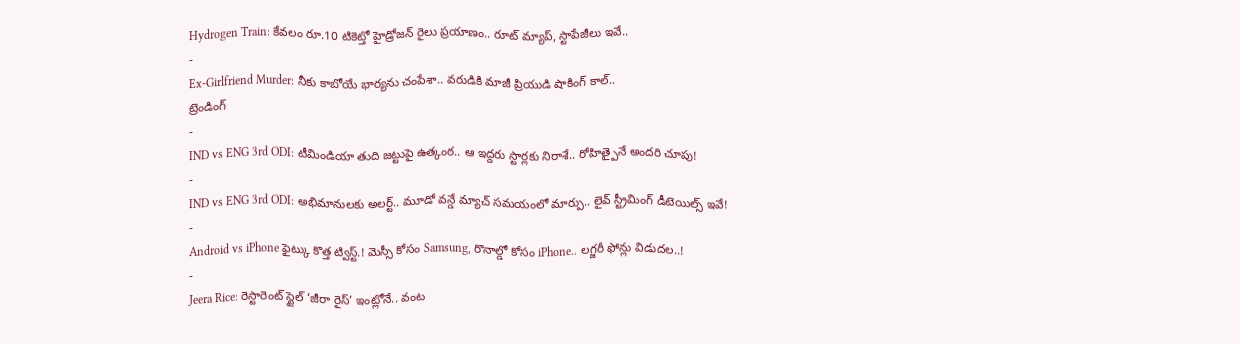Hydrogen Train: కేవలం రూ.10 టికెట్తో హైడ్రోజన్ రైలు ప్రయాణం.. రూట్ మ్యాప్, స్టాపేజీలు ఇవే..
-
Ex-Girlfriend Murder: నీకు కాబోయే భార్యను చంపేశా.. వరుడికి మాజీ ప్రియుడి షాకింగ్ కాల్..
ట్రెండింగ్
-
IND vs ENG 3rd ODI: టీమిండియా తుది జట్టుపై ఉత్కంఠ.. ఆ ఇద్దరు స్టార్లకు నిరాశే.. రోహిత్పైనే అందరి చూపు!
-
IND vs ENG 3rd ODI: అభిమానులకు అలర్ట్.. మూడో వన్డే మ్యాచ్ సమయంలో మార్పు.. లైవ్ స్ట్రీమింగ్ డీటెయిల్స్ ఇవే!
-
Android vs iPhone ఫైట్కు కొత్త ట్విస్ట్.! మెస్సీ కోసం Samsung, రొనాల్డో కోసం iPhone.. లగ్జరీ ఫోన్లు విడుదల..!
-
Jeera Rice: రెస్టారెంట్ స్టైల్ ‘జీరా రైస్’ ఇంట్లోనే.. వంట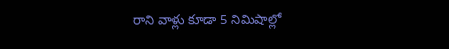రాని వాళ్లు కూడా 5 నిమిషాల్లో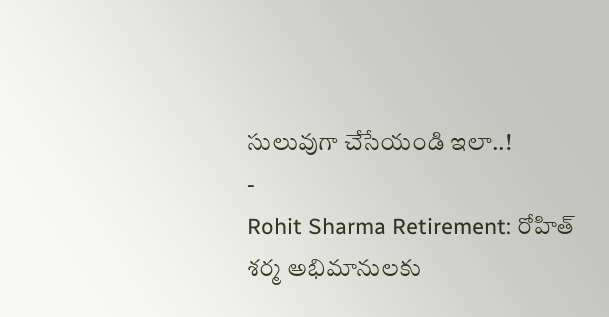సులువుగా చేసేయండి ఇలా..!
-
Rohit Sharma Retirement: రోహిత్ శర్మ అభిమానులకు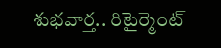శుభవార్త.. రిటైర్మెంట్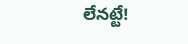లేనట్టే!